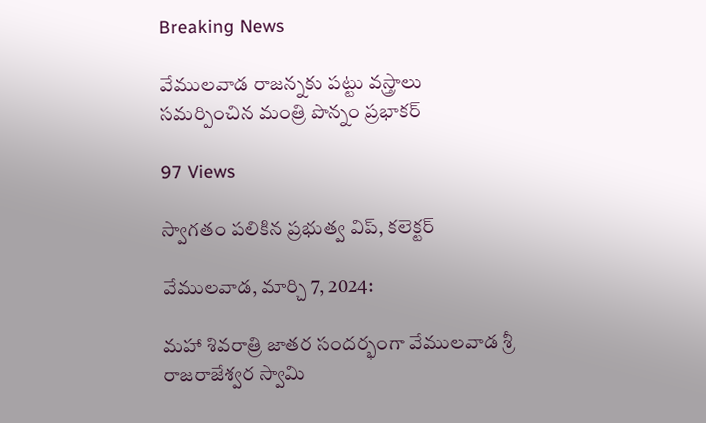Breaking News

వేములవాడ రాజన్నకు పట్టు వస్త్రాలు సమర్పించిన మంత్రి పొన్నం ప్రభాకర్

97 Views

స్వాగతం పలికిన ప్రభుత్వ విప్, కలెక్టర్

వేములవాడ, మార్చి 7, 2024:

మహా శివరాత్రి జాతర సందర్భంగా వేములవాడ శ్రీ రాజరాజేశ్వర స్వామి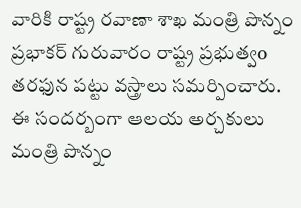వారికి రాష్ట్ర రవాణా శాఖ మంత్రి పొన్నం ప్రభాకర్ గురువారం రాష్ట్ర ప్రభుత్వo తరఫున పట్టు వస్త్రాలు సమర్పించారు. ఈ సందర్బంగా ఆలయ అర్చకులు మంత్రి పొన్నం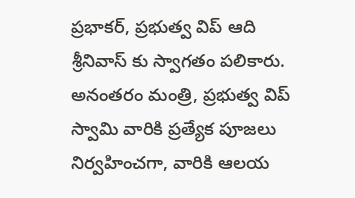ప్రభాకర్, ప్రభుత్వ విప్ ఆది శ్రీనివాస్ కు స్వాగతం పలికారు. అనంతరం మంత్రి, ప్రభుత్వ విప్ స్వామి వారికి ప్రత్యేక పూజలు నిర్వహించగా, వారికి ఆలయ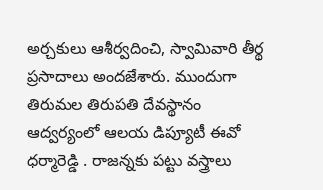అర్చకులు ఆశీర్వదించి, స్వామివారి తీర్థ ప్రసాదాలు అందజేశారు. ముందుగా తిరుమల తిరుపతి దేవస్థానం ఆద్వర్యంలో ఆలయ డిప్యూటీ ఈవో ధర్మారెడ్డి . రాజన్నకు పట్టు వస్త్రాలు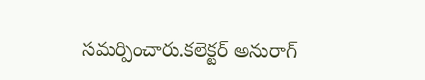సమర్పించారు.కలెక్టర్ అనురాగ్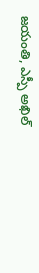జయంతి, ఎస్పీ అఖిల్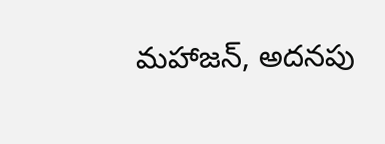మహాజన్, అదనపు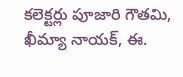కలెక్టర్లు పూజారి గౌతమి, ఖీమ్యా నాయక్, ఈ.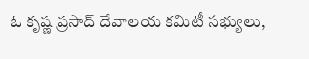ఓ కృష్ణ ప్రసాద్ దేవాలయ కమిటీ సభ్యులు,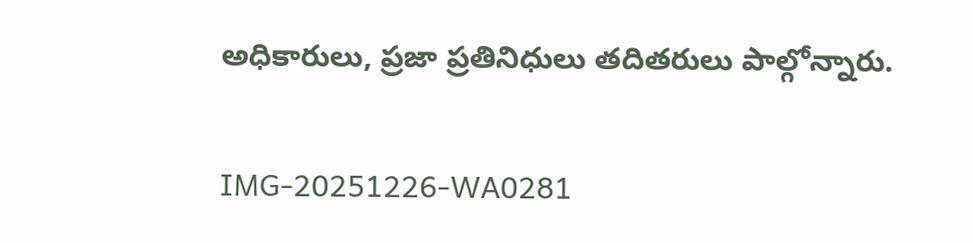అధికారులు, ప్రజా ప్రతినిధులు తదితరులు పాల్గోన్నారు.

IMG-20251226-WA0281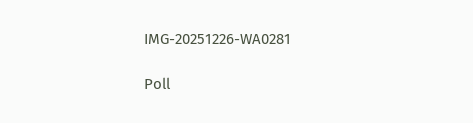IMG-20251226-WA0281

Poll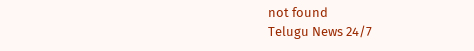not found
Telugu News 24/7